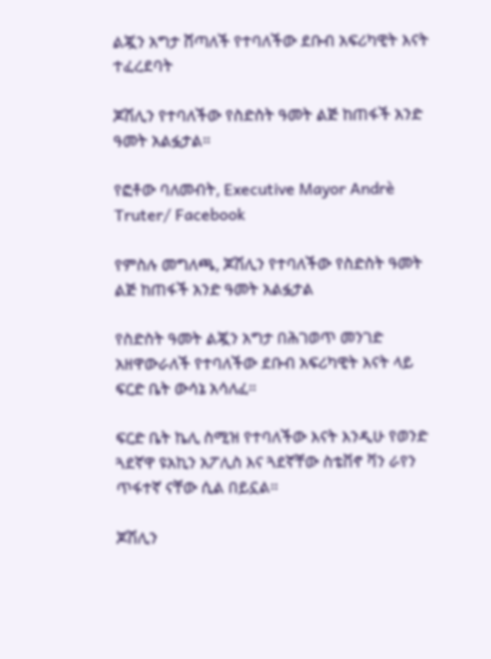ልጇን አግታ ሸጣለች የተባለችው ደቡብ አፍሪካዊት እናት ተፈረደባት

ጆሽሊን የተባለችው የስድስት ዓመት ልጅ ከጠፋች አንድ ዓመት አልፏታል።

የፎቶው ባለመብት, Executive Mayor Andrè Truter/ Facebook

የምስሉ መግለጫ, ጆሽሊን የተባለችው የስድስት ዓመት ልጅ ከጠፋች አንድ ዓመት አልፏታል

የስድስት ዓመት ልጇን አግታ በሕገወጥ መንገድ አዘዋውራለች የተባለችው ደቡብ አፍሪካዊት እናት ላይ ፍርድ ቤት ውሳኔ አሳለፈ።

ፍርድ ቤት ኬሊ ስሚዝ የተባለችው እናት እንዲሁ የወንድ ጓደኛዋ ዩአኪን አፖሊስ እና ጓደኛቸው ስቴቨኖ ቫን ራየን ጥፋተኛ ናቸው ሲል በይኗል።

ጆሽሊን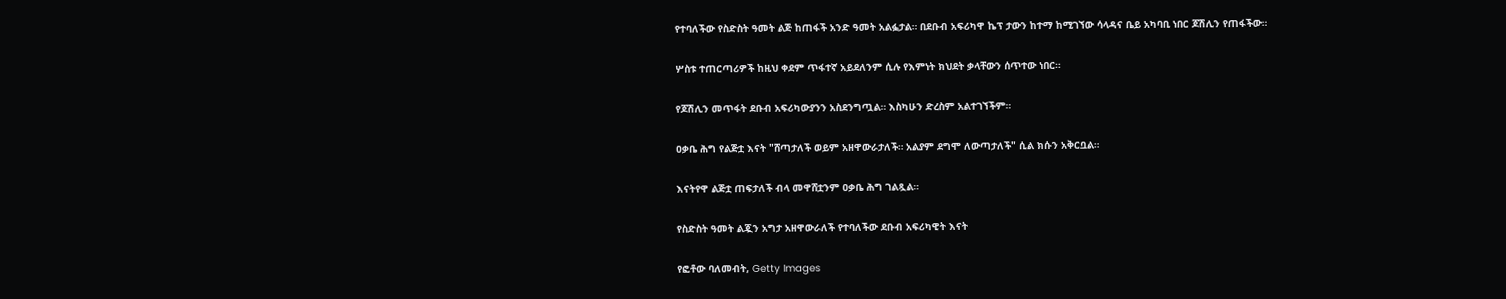የተባለችው የስድስት ዓመት ልጅ ከጠፋች አንድ ዓመት አልፏታል። በደቡብ አፍሪካዋ ኬፕ ታውን ከተማ ከሚገኘው ሳላዳና ቤይ አካባቢ ነበር ጆሽሊን የጠፋችው።

ሦስቱ ተጠርጣሪዎች ከዚህ ቀደም ጥፋተኛ አይደለንም ሲሉ የእምነት ክህደት ቃላቸውን ሰጥተው ነበር።

የጆሽሊን መጥፋት ደቡብ አፍሪካውያንን አስደንግጧል። እስካሁን ድረስም አልተገኘችም።

ዐቃቤ ሕግ የልጅቷ እናት "ሸጣታለች ወይም አዘዋውራታለች። አልያም ደግሞ ለውጣታለች" ሲል ክሱን አቅርቧል።

እናትየዋ ልጅቷ ጠፍታለች ብላ መዋሸቷንም ዐቃቤ ሕግ ገልጿል።

የስድስት ዓመት ልጇን አግታ አዘዋውራለች የተባለችው ደቡብ አፍሪካዊት እናት

የፎቶው ባለመብት, Getty Images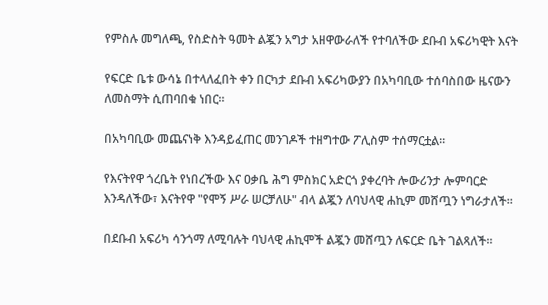የምስሉ መግለጫ, የስድስት ዓመት ልጇን አግታ አዘዋውራለች የተባለችው ደቡብ አፍሪካዊት እናት

የፍርድ ቤቱ ውሳኔ በተላለፈበት ቀን በርካታ ደቡብ አፍሪካውያን በአካባቢው ተሰባስበው ዜናውን ለመስማት ሲጠባበቁ ነበር።

በአካባቢው መጨናነቅ እንዳይፈጠር መንገዶች ተዘግተው ፖሊስም ተሰማርቷል።

የእናትየዋ ጎረቤት የነበረችው እና ዐቃቤ ሕግ ምስክር አድርጎ ያቀረባት ሎውሪንታ ሎምባርድ እንዳለችው፣ እናትየዋ "የሞኝ ሥራ ሠርቻለሁ" ብላ ልጇን ለባህላዊ ሐኪም መሸጧን ነግራታለች።

በደቡብ አፍሪካ ሳንጎማ ለሚባሉት ባህላዊ ሐኪሞች ልጇን መሸጧን ለፍርድ ቤት ገልጻለች።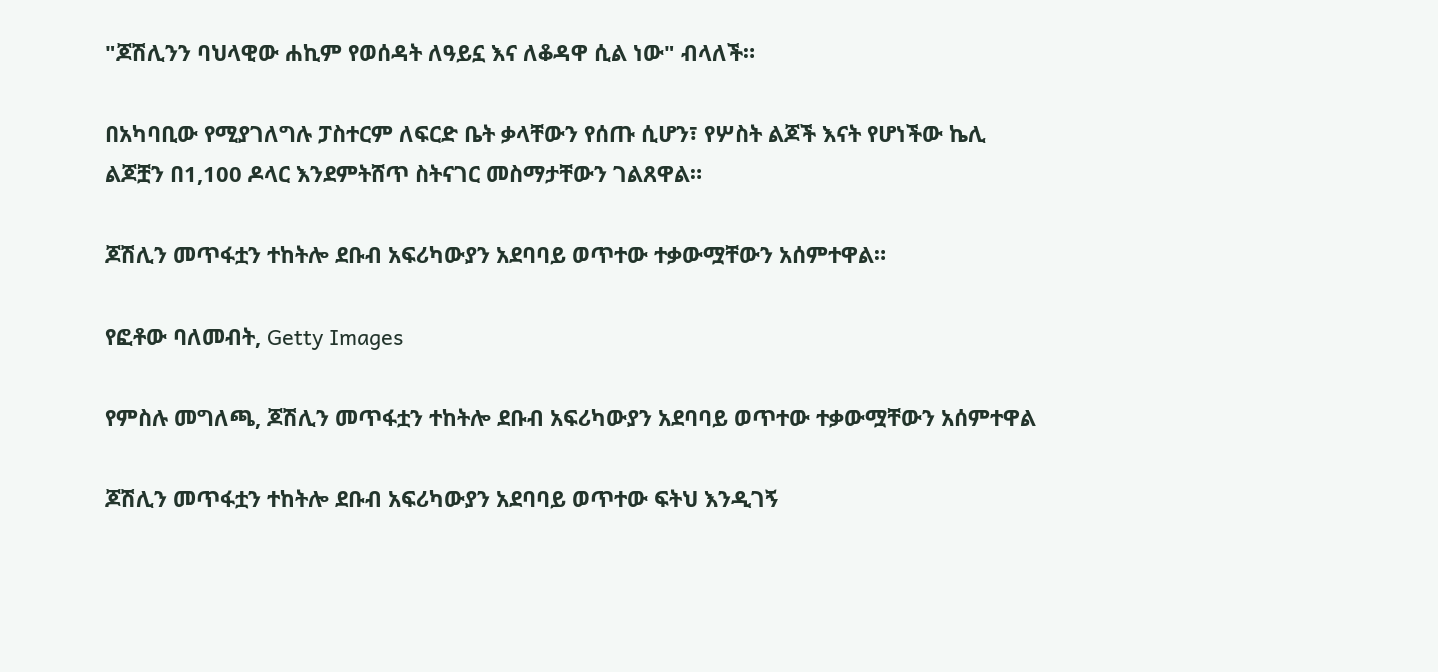"ጆሽሊንን ባህላዊው ሐኪም የወሰዳት ለዓይኗ እና ለቆዳዋ ሲል ነው" ብላለች።

በአካባቢው የሚያገለግሉ ፓስተርም ለፍርድ ቤት ቃላቸውን የሰጡ ሲሆን፣ የሦስት ልጆች እናት የሆነችው ኬሊ ልጆቿን በ1,100 ዶላር እንደምትሸጥ ስትናገር መስማታቸውን ገልጸዋል።

ጆሽሊን መጥፋቷን ተከትሎ ደቡብ አፍሪካውያን አደባባይ ወጥተው ተቃውሟቸውን አሰምተዋል።

የፎቶው ባለመብት, Getty Images

የምስሉ መግለጫ, ጆሽሊን መጥፋቷን ተከትሎ ደቡብ አፍሪካውያን አደባባይ ወጥተው ተቃውሟቸውን አሰምተዋል

ጆሽሊን መጥፋቷን ተከትሎ ደቡብ አፍሪካውያን አደባባይ ወጥተው ፍትህ እንዲገኝ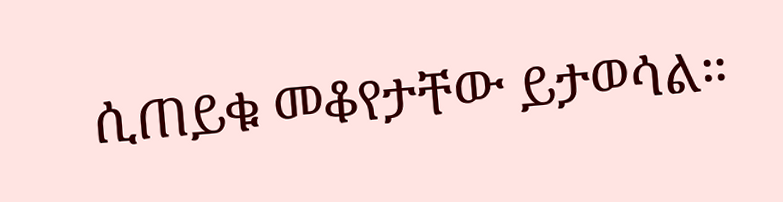ሲጠይቁ መቆየታቸው ይታወሳል።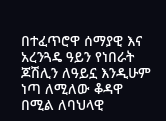በተፈጥሮዋ ሰማያዊ እና አረንጓዴ ዓይን የነበራት ጆሽሊን ለዓይኗ እንዲሁም ነጣ ለሚለው ቆዳዋ በሚል ለባህላዊ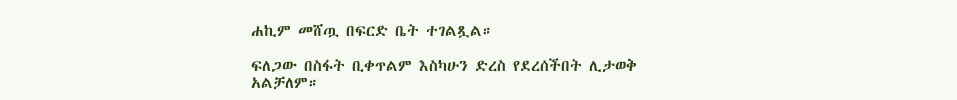ሐኪም መሸጧ በፍርድ ቤት ተገልጿል።

ፍለጋው በስፋት ቢቀጥልም እስካሁን ድረስ የደረሰችበት ሊታወቅ አልቻለም።